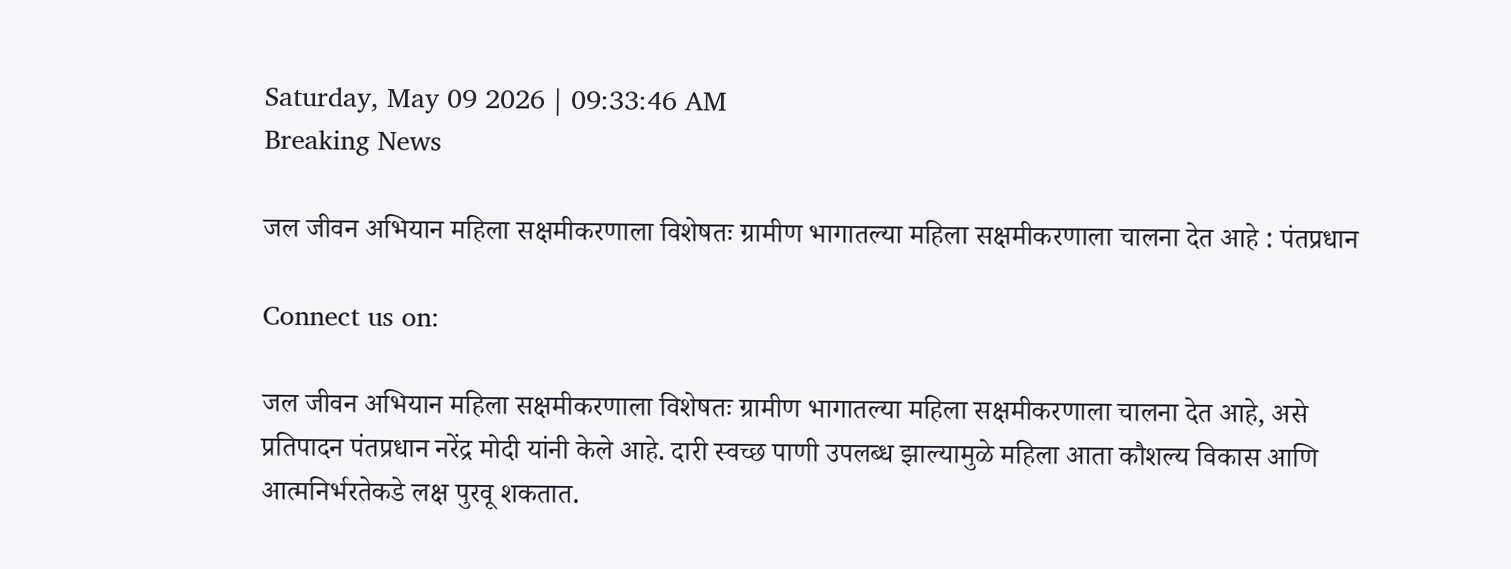Saturday, May 09 2026 | 09:33:46 AM
Breaking News

जल जीवन अभियान महिला सक्षमीकरणाला विशेषतः ग्रामीण भागातल्या महिला सक्षमीकरणाला चालना देत आहे : पंतप्रधान

Connect us on:

जल जीवन अभियान महिला सक्षमीकरणाला विशेषतः ग्रामीण भागातल्या महिला सक्षमीकरणाला चालना देत आहे, असे प्रतिपादन पंतप्रधान नरेंद्र मोदी यांनी केले आहे. दारी स्वच्छ पाणी उपलब्ध झाल्यामुळे महिला आता कौशल्य विकास आणि आत्मनिर्भरतेकडे लक्ष पुरवू शकतात.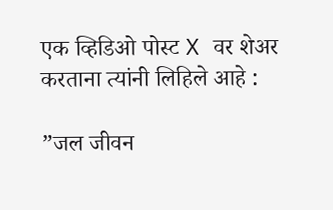एक व्हिडिओ पोस्ट X वर शेअर करताना त्यांनी लिहिले आहे :

”जल जीवन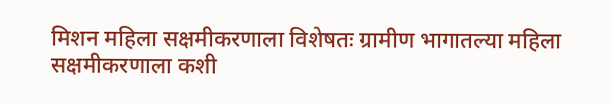मिशन महिला सक्षमीकरणाला विशेषतः ग्रामीण भागातल्या महिला सक्षमीकरणाला कशी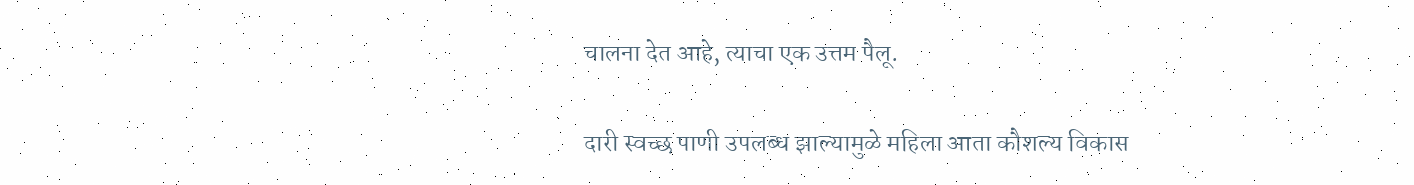चालना देत आहे, त्याचा एक उत्तम पैलू.

दारी स्वच्छ पाणी उपलब्ध झाल्यामुळे महिला आता कौशल्य विकास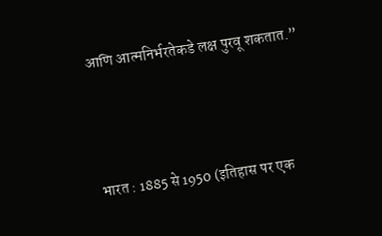आणि आत्मनिर्भरतेकडे लक्ष पुरवू शकतात.”



भारत : 1885 से 1950 (इतिहास पर एक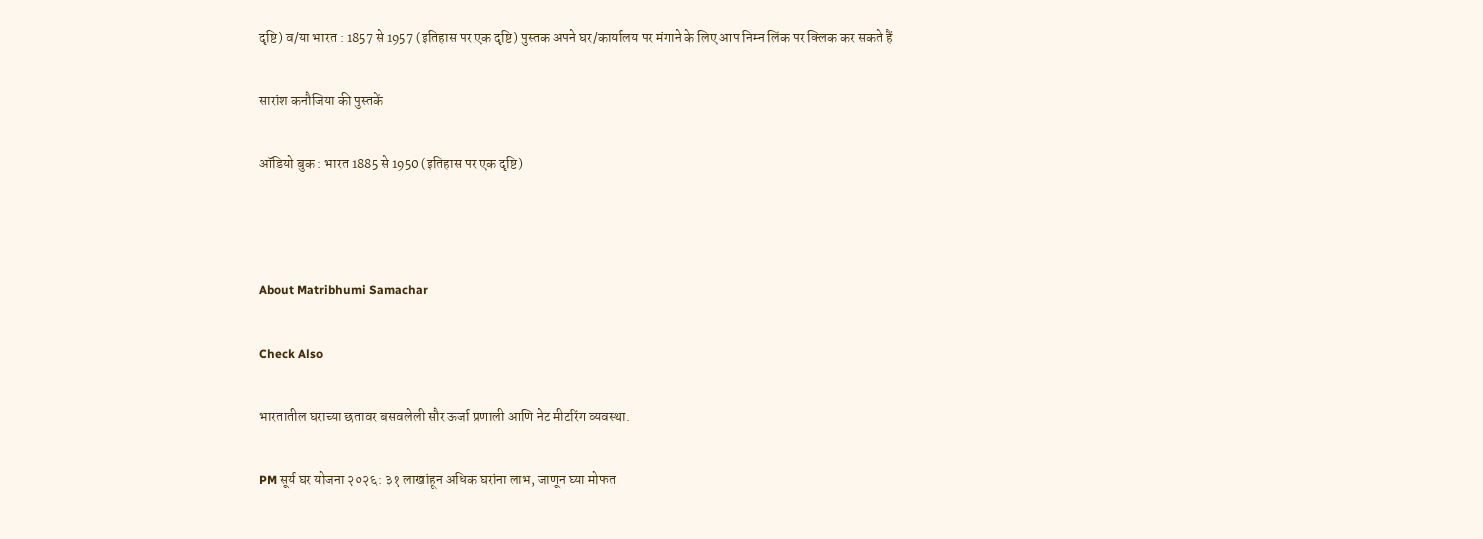दृष्टि) व/या भारत : 1857 से 1957 (इतिहास पर एक दृष्टि) पुस्तक अपने घर/कार्यालय पर मंगाने के लिए आप निम्न लिंक पर क्लिक कर सकते हैं

सारांश कनौजिया की पुस्तकें

ऑडियो बुक : भारत 1885 से 1950 (इतिहास पर एक दृष्टि)



About Matribhumi Samachar

Check Also

भारतातील घराच्या छतावर बसवलेली सौर ऊर्जा प्रणाली आणि नेट मीटरिंग व्यवस्था.

PM सूर्य घर योजना २०२६: ३१ लाखांहून अधिक घरांना लाभ, जाणून घ्या मोफत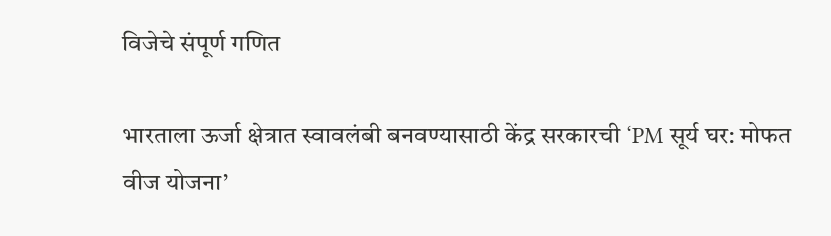विजेचे संपूर्ण गणित

भारताला ऊर्जा क्षेत्रात स्वावलंबी बनवण्यासाठी केंद्र सरकारची ‘PM सूर्य घर: मोफत वीज योजना’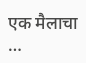एक मैलाचा …